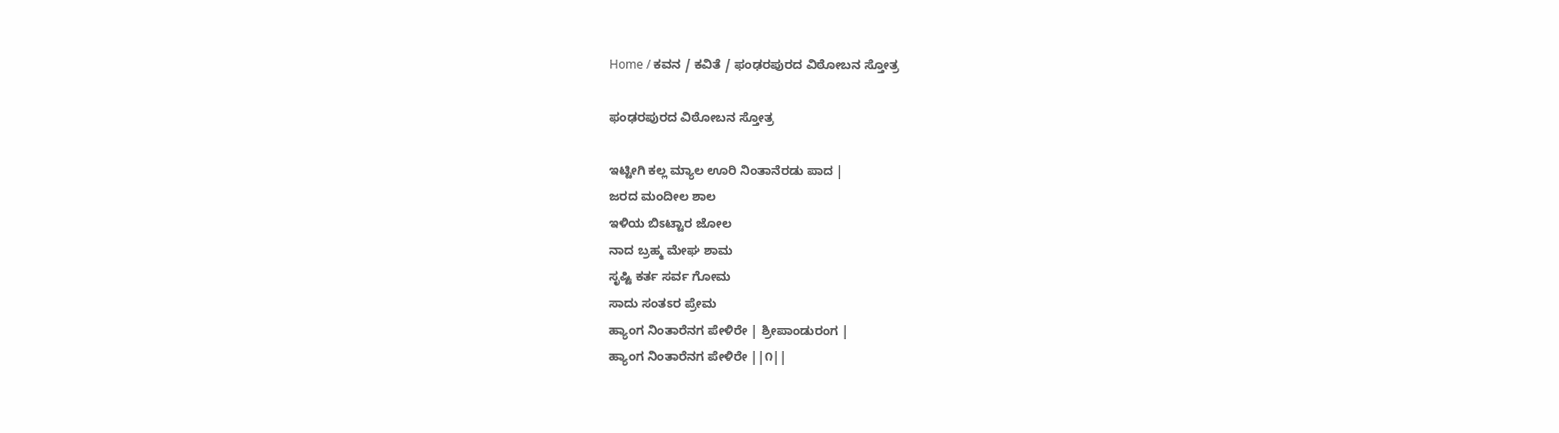Home / ಕವನ / ಕವಿತೆ / ಫಂಢರಪುರದ ವಿಠೋಬನ ಸ್ತೋತ್ರ

ಫಂಢರಪುರದ ವಿಠೋಬನ ಸ್ತೋತ್ರ

ಇಟ್ಟೀಗಿ ಕಲ್ಲ ಮ್ಯಾಲ ಊರಿ ನಿಂತಾನೆರಡು ಪಾದ |
ಜರದ ಮಂದೀಲ ಶಾಲ
ಇಳಿಯ ಬಿಽಟ್ಟಾರ ಜೋಲ
ನಾದ ಬ್ರಹ್ಮ ಮೇಘ ಶಾಮ
ಸೃಷ್ಟಿ ಕರ್ತ ಸರ್ವ ಗೋಮ
ಸಾದು ಸಂತಽರ ಪ್ರೇಮ
ಹ್ಯಾಂಗ ನಿಂತಾರೆನಗ ಪೇಳಿರೇ | ಶ್ರೀಪಾಂಡುರಂಗ |
ಹ್ಯಾಂಗ ನಿಂತಾರೆನಗ ಪೇಳಿರೇ ||೧||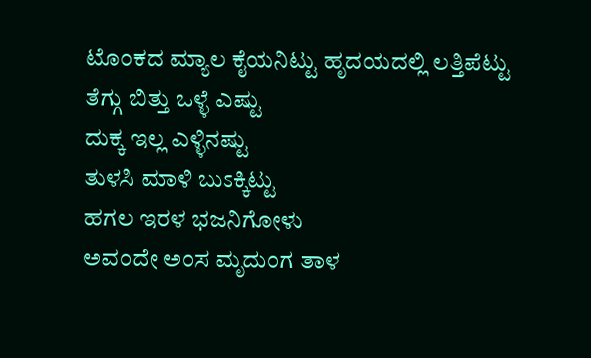ಟೊಂಕದ ಮ್ಯಾಲ ಕೈಯನಿಟ್ಟು ಹೃದಯದಲ್ಲಿ ಲತ್ತಿಪೆಟ್ಟು
ತೆಗ್ಗು ಬಿತ್ತು ಒಳ್ಳೆ ಎಷ್ಟು
ದುಕ್ಕ ಇಲ್ಲ ಎಳ್ಳಿನಷ್ಟು
ತುಳಸಿ ಮಾಳಿ ಬುಽಕ್ಕಿಟ್ಟು
ಹಗಲ ಇರಳ ಭಜನಿಗೋಳು
ಅವಂದೇ ಅಂಸ ಮೃದುಂಗ ತಾಳ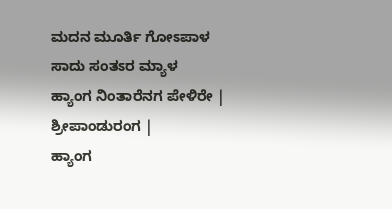ಮದನ ಮೂರ್ತಿ ಗೋಽಪಾಳ
ಸಾದು ಸಂತಽರ ಮ್ಯಾಳ
ಹ್ಯಾಂಗ ನಿಂತಾರೆನಗ ಪೇಳಿರೇ | ಶ್ರೀಪಾಂಡುರಂಗ |
ಹ್ಯಾಂಗ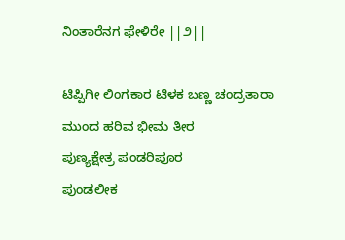ನಿಂತಾರೆನಗ ಫೇಳಿರೇ ||೨||

ಟಿಪ್ಪಿಗೀ ಲಿಂಗಕಾರ ಟಿಳಕ ಬಣ್ಣ ಚಂದ್ರತಾರಾ
ಮುಂದ ಹರಿವ ಭೀಮ ತೀರ
ಪುಣ್ಯಕ್ಷೇತ್ರ ಪಂಡರಿಪೂರ
ಪುಂಡಲೀಕ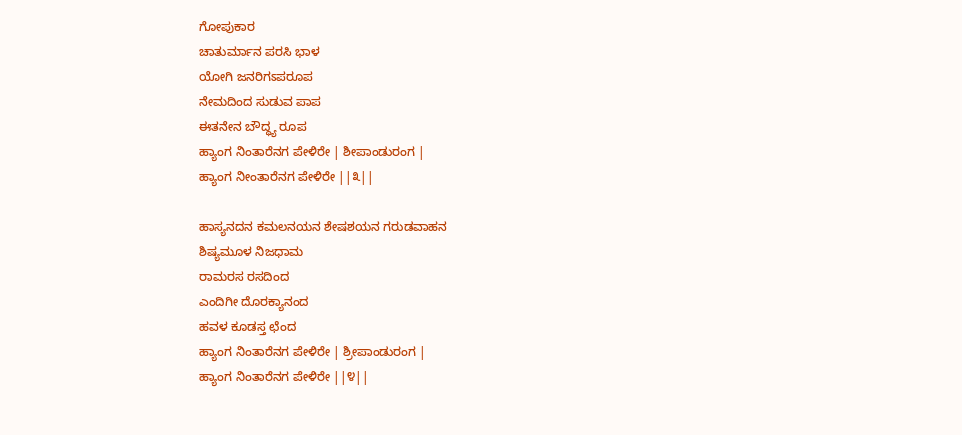ಗೋಪುಕಾರ
ಚಾತುರ್ಮಾನ ಪರಸಿ ಭಾಳ
ಯೋಗಿ ಜನರಿಗಽಪರೂಪ
ನೇಮದಿಂದ ಸುಡುವ ಪಾಪ
ಈತನೇನ ಬೌದ್ಧ್ಯ ರೂಪ
ಹ್ಯಾಂಗ ನಿಂತಾರೆನಗ ಪೇಳಿರೇ | ಶೀಪಾಂಡುರಂಗ |
ಹ್ಯಾಂಗ ನೀಂತಾರೆನಗ ಪೇಳಿರೇ ||೩||

ಹಾಸ್ಯನದನ ಕಮಲನಯನ ಶೇಷಶಯನ ಗರುಡವಾಹನ
ಶಿಷ್ಯಮೂಳ ನಿಜಧಾಮ
ರಾಮರಸ ರಸದಿಂದ
ಎಂದಿಗೀ ದೊರಕ್ಯಾನಂದ
ಹವಳ ಕೂಡಸ್ತ ಛೆಂದ
ಹ್ಯಾಂಗ ನಿಂತಾರೆನಗ ಪೇಳಿರೇ | ಶ್ರೀಪಾಂಡುರಂಗ |
ಹ್ಯಾಂಗ ನಿಂತಾರೆನಗ ಪೇಳಿರೇ ||೪||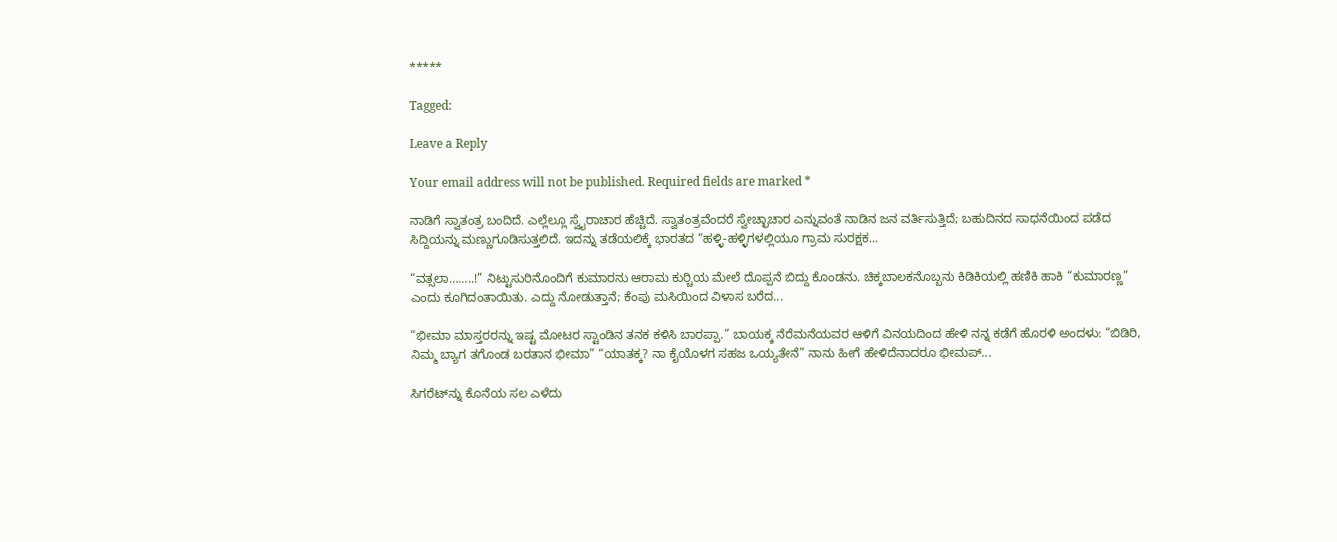*****

Tagged:

Leave a Reply

Your email address will not be published. Required fields are marked *

ನಾಡಿಗೆ ಸ್ವಾತಂತ್ರ ಬಂದಿದೆ. ಎಲ್ಲೆಲ್ಲೂ ಸ್ವೈರಾಚಾರ ಹೆಚ್ಚಿದೆ. ಸ್ವಾತಂತ್ರವೆಂದರೆ ಸ್ವೇಚ್ಛಾಚಾರ ಎನ್ನುವಂತೆ ನಾಡಿನ ಜನ ವರ್ತಿಸುತ್ತಿದೆ; ಬಹುದಿನದ ಸಾಧನೆಯಿಂದ ಪಡೆದ ಸಿದ್ದಿಯನ್ನು ಮಣ್ಣುಗೂಡಿಸುತ್ತಲಿದೆ. ಇದನ್ನು ತಡೆಯಲಿಕ್ಕೆ ಭಾರತದ “ಹಳ್ಳಿ-ಹಳ್ಳಿಗಳಲ್ಲಿಯೂ ಗ್ರಾಮ ಸುರಕ್ಷಕ...

“ವತ್ಸಲಾ……..!” ನಿಟ್ಟುಸುರಿನೊಂದಿಗೆ ಕುಮಾರನು ಆರಾಮ ಕುರ್‍ಚಿಯ ಮೇಲೆ ದೊಪ್ಪನೆ ಬಿದ್ದು ಕೊಂಡನು. ಚಿಕ್ಕಬಾಲಕನೊಬ್ಬನು ಕಿಡಿಕಿಯಲ್ಲಿ ಹಣಿಕಿ ಹಾಕಿ “ಕುಮಾರಣ್ಣ” ಎಂದು ಕೂಗಿದಂತಾಯಿತು. ಎದ್ದು ನೋಡುತ್ತಾನೆ; ಕೆಂಪು ಮಸಿಯಿಂದ ವಿಳಾಸ ಬರೆದ...

“ಭೀಮಾ ಮಾಸ್ತರರನ್ನು ಇಷ್ಟ ಮೋಟರ ಸ್ಟಾಂಡಿನ ತನಕ ಕಳಿಸಿ ಬಾರಪ್ಪಾ.” ಬಾಯಕ್ಕ ನೆರೆಮನೆಯವರ ಆಳಿಗೆ ವಿನಯದಿಂದ ಹೇಳಿ ನನ್ನ ಕಡೆಗೆ ಹೊರಳಿ ಅಂದಳು: “ಬಿಡಿರಿ, ನಿಮ್ಮ ಬ್ಯಾಗ ತಗೊಂಡ ಬರತಾನ ಭೀಮಾ” “ಯಾತಕ್ಕ? ನಾ ಕೈಯೊಳಗ ಸಹಜ ಒಯ್ಯತೇನೆ” ನಾನು ಹೀಗೆ ಹೇಳಿದೆನಾದರೂ ಭೀಮಪ್...

ಸಿಗರೆಟ್‌ನ್ನು ಕೊನೆಯ ಸಲ ಎಳೆದು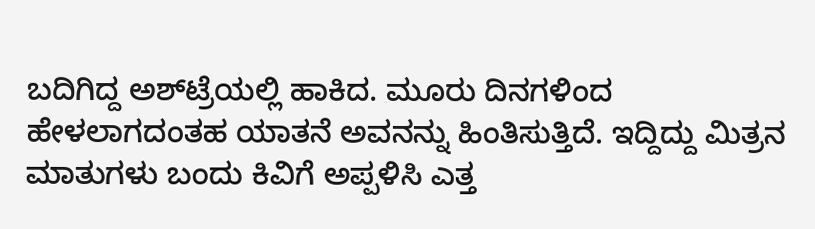ಬದಿಗಿದ್ದ ಅಶ್‌ಟ್ರೆಯಲ್ಲಿ ಹಾಕಿದ. ಮೂರು ದಿನಗಳಿಂದ ಹೇಳಲಾಗದಂತಹ ಯಾತನೆ ಅವನನ್ನು ಹಿಂತಿಸುತ್ತಿದೆ. ಇದ್ದಿದ್ದು ಮಿತ್ರನ ಮಾತುಗಳು ಬಂದು ಕಿವಿಗೆ ಅಪ್ಪಳಿಸಿ ಎತ್ತ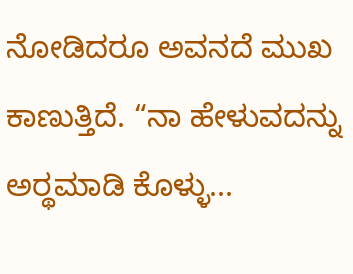ನೋಡಿದರೂ ಅವನದೆ ಮುಖ ಕಾಣುತ್ತಿದೆ. “ನಾ ಹೇಳುವದನ್ನು ಅರ್‍ಥಮಾಡಿ ಕೊಳ್ಳು...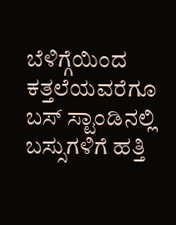ಬೆಳಿಗ್ಗೆಯಿಂದ ಕತ್ತಲೆಯವರೆಗೂ ಬಸ್ ಸ್ಟಾಂಡಿನಲ್ಲಿ ಬಸ್ಸುಗಳಿಗೆ ಹತ್ತಿ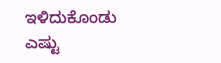ಇಳಿದುಕೊಂಡು ಎಷ್ಟು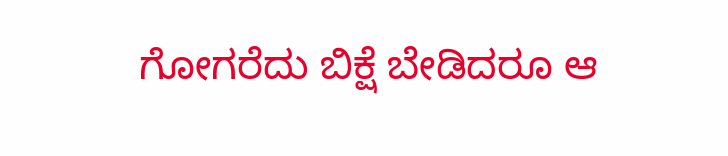ಗೋಗರೆದು ಬಿಕ್ಷೆ ಬೇಡಿದರೂ ಆ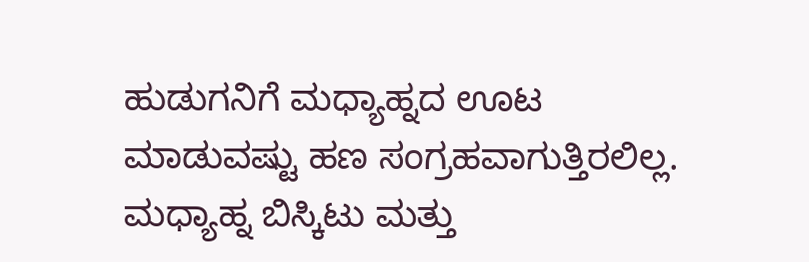ಹುಡುಗನಿಗೆ ಮಧ್ಯಾಹ್ನದ ಊಟ ಮಾಡುವಷ್ಟು ಹಣ ಸಂಗ್ರಹವಾಗುತ್ತಿರಲಿಲ್ಲ. ಮಧ್ಯಾಹ್ನ ಬಿಸ್ಕಿಟು ಮತ್ತು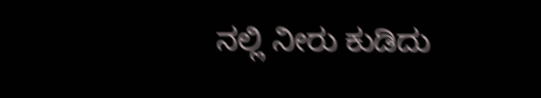ನಲ್ಲಿ ನೀರು ಕುಡಿದು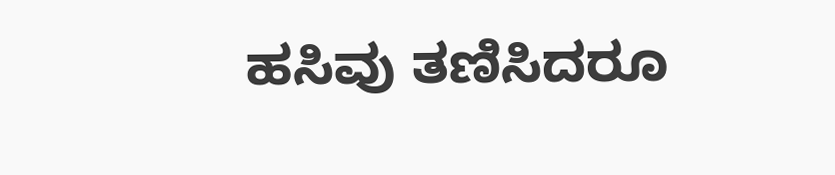ಹಸಿವು ತಣಿಸಿದರೂ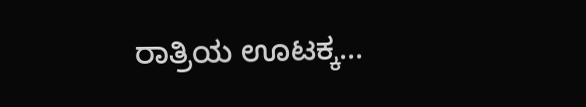ರಾತ್ರಿಯ ಊಟಕ್ಕ...